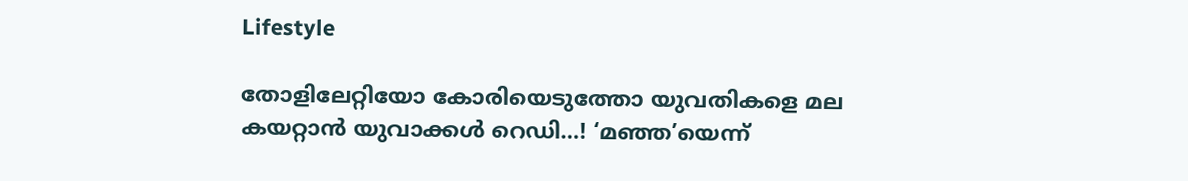Lifestyle

തോളിലേറ്റിയോ കോരിയെടുത്തോ യുവതികളെ മല കയറ്റാന്‍ യുവാക്കള്‍ റെഡി…! ‘മഞ്ഞ’യെന്ന്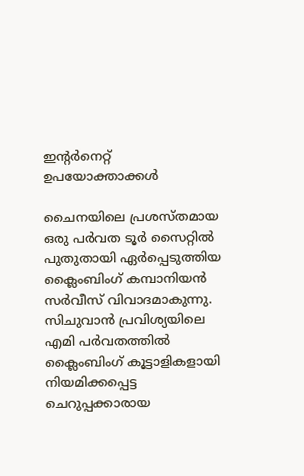ഇന്റര്‍നെറ്റ് ഉപയോക്താക്കള്‍

ചൈനയിലെ പ്രശസ്തമായ ഒരു പര്‍വത ടൂര്‍ സൈറ്റില്‍ പുതുതായി ഏര്‍പ്പെടുത്തിയ ക്ലൈംബിംഗ് കമ്പാനിയന്‍ സര്‍വീസ് വിവാദമാകുന്നു. സിചുവാന്‍ പ്രവിശ്യയിലെ എമി പര്‍വതത്തില്‍ ക്ലൈംബിംഗ് കൂട്ടാളികളായി നിയമിക്കപ്പെട്ട ചെറുപ്പക്കാരായ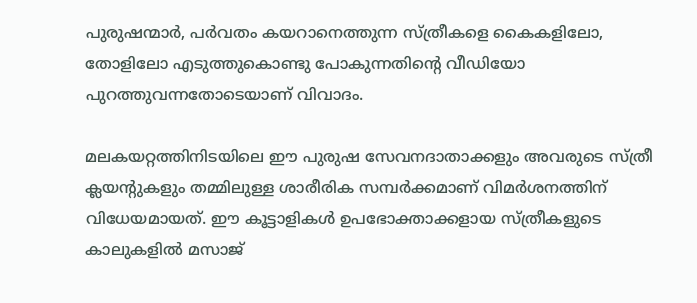പുരുഷന്മാര്‍, പര്‍വതം കയറാനെത്തുന്ന സ്ത്രീകളെ കൈകളിലോ, തോളിലോ എടുത്തുകൊണ്ടു പോകുന്നതിന്റെ വീഡിയോ പുറത്തുവന്നതോടെയാണ് വിവാദം.

മലകയറ്റത്തിനിടയിലെ ഈ പുരുഷ സേവനദാതാക്കളും അവരുടെ സ്ത്രീ ക്ലയന്റുകളും തമ്മിലുള്ള ശാരീരിക സമ്പര്‍ക്കമാണ് വിമര്‍ശനത്തിന് വിധേയമായത്. ഈ കൂട്ടാളികള്‍ ഉപഭോക്താക്കളായ സ്ത്രീകളുടെ കാലുകളില്‍ മസാജ്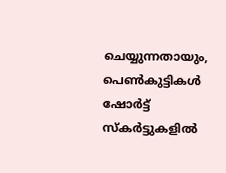ചെയ്യുന്നതായും, പെണ്‍കുട്ടികള്‍ ഷോര്‍ട്ട് സ്‌കര്‍ട്ടുകളില്‍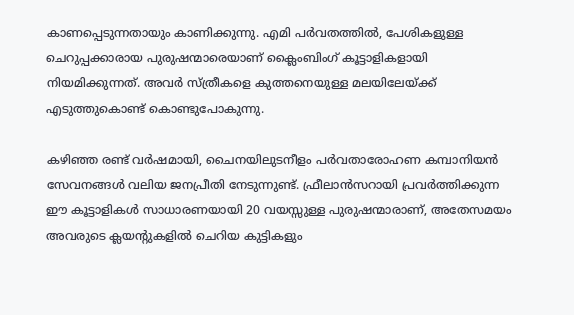കാണപ്പെടുന്നതായും കാണിക്കുന്നു. എമി പര്‍വതത്തില്‍, പേശികളുള്ള ചെറുപ്പക്കാരായ പുരുഷന്മാരെയാണ് ക്ലൈംബിംഗ് കൂട്ടാളികളായി നിയമിക്കുന്നത്. അവര്‍ സ്ത്രീകളെ കുത്തനെയുള്ള മലയിലേയ്ക്ക് എടുത്തുകൊണ്ട് കൊണ്ടുപോകുന്നു.

കഴിഞ്ഞ രണ്ട് വര്‍ഷമായി, ചൈനയിലുടനീളം പര്‍വതാരോഹണ കമ്പാനിയന്‍ സേവനങ്ങള്‍ വലിയ ജനപ്രീതി നേടുന്നുണ്ട്. ഫ്രീലാന്‍സറായി പ്രവര്‍ത്തിക്കുന്ന ഈ കൂട്ടാളികള്‍ സാധാരണയായി 20 വയസ്സുള്ള പുരുഷന്മാരാണ്, അതേസമയം അവരുടെ ക്ലയന്റുകളില്‍ ചെറിയ കുട്ടികളും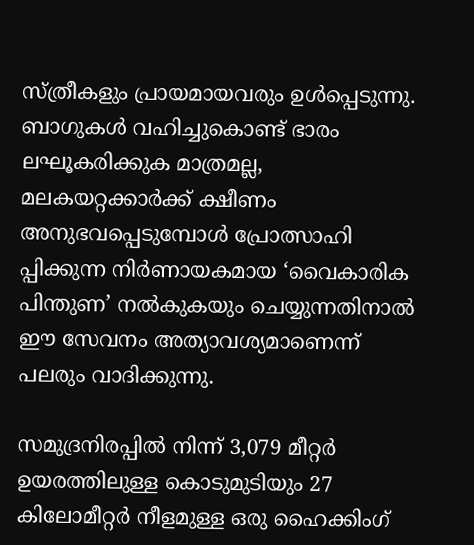സ്ത്രീകളും പ്രായമായവരും ഉള്‍പ്പെടുന്നു. ബാഗുകള്‍ വഹിച്ചുകൊണ്ട് ഭാരം ലഘൂകരിക്കുക മാത്രമല്ല, മലകയറ്റക്കാര്‍ക്ക് ക്ഷീണം അനുഭവപ്പെടുമ്പോള്‍ പ്രോത്സാഹി പ്പിക്കുന്ന നിര്‍ണായകമായ ‘വൈകാരിക പിന്തുണ’ നല്‍കുകയും ചെയ്യുന്നതിനാല്‍ ഈ സേവനം അത്യാവശ്യമാണെന്ന് പലരും വാദിക്കുന്നു.

സമുദ്രനിരപ്പില്‍ നിന്ന് 3,079 മീറ്റര്‍ ഉയരത്തിലുള്ള കൊടുമുടിയും 27 കിലോമീറ്റര്‍ നീളമുള്ള ഒരു ഹൈക്കിംഗ്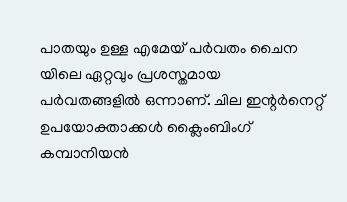പാതയും ഉള്ള എമേയ് പര്‍വതം ചൈന യിലെ ഏറ്റവും പ്രശസ്തമായ പര്‍വതങ്ങളില്‍ ഒന്നാണ്. ചില ഇന്റര്‍നെറ്റ് ഉപയോക്താക്കള്‍ ക്ലൈംബിംഗ് കമ്പാനിയന്‍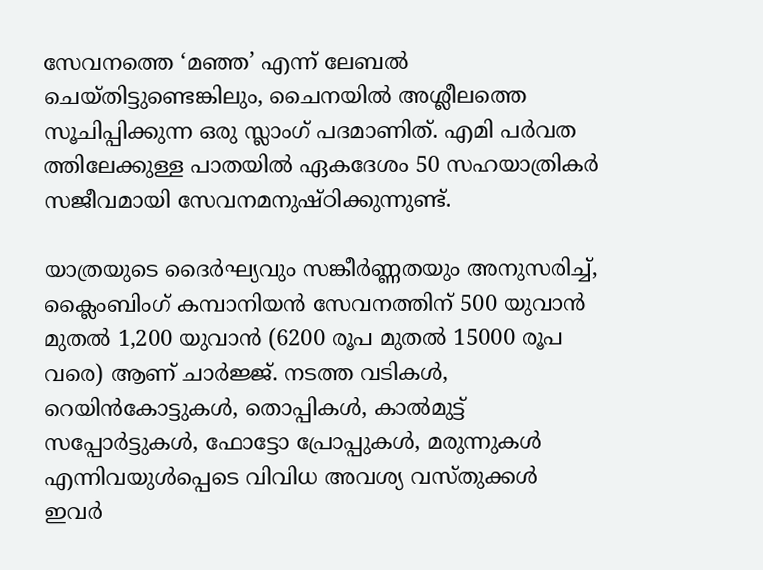സേവനത്തെ ‘മഞ്ഞ’ എന്ന് ലേബല്‍ ചെയ്തിട്ടുണ്ടെങ്കിലും, ചൈനയില്‍ അശ്ലീലത്തെ സൂചിപ്പിക്കുന്ന ഒരു സ്ലാംഗ് പദമാണിത്. എമി പര്‍വത ത്തിലേക്കുള്ള പാതയില്‍ ഏകദേശം 50 സഹയാത്രികര്‍ സജീവമായി സേവനമനുഷ്ഠിക്കുന്നുണ്ട്.

യാത്രയുടെ ദൈര്‍ഘ്യവും സങ്കീര്‍ണ്ണതയും അനുസരിച്ച്, ക്ലൈംബിംഗ് കമ്പാനിയന്‍ സേവനത്തിന് 500 യുവാന്‍ മുതല്‍ 1,200 യുവാന്‍ (6200 രൂപ മുതല്‍ 15000 രൂപ വരെ) ആണ് ചാര്‍ജ്ജ്. നടത്ത വടികള്‍, റെയിന്‍കോട്ടുകള്‍, തൊപ്പികള്‍, കാല്‍മുട്ട് സപ്പോര്‍ട്ടുകള്‍, ഫോട്ടോ പ്രോപ്പുകള്‍, മരുന്നുകള്‍ എന്നിവയുള്‍പ്പെടെ വിവിധ അവശ്യ വസ്തുക്കള്‍ ഇവര്‍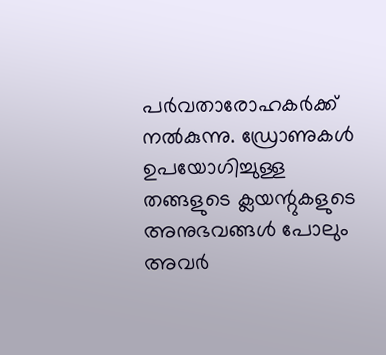പര്‍വതാരോഹകര്‍ക്ക് നല്‍കുന്നു. ഡ്രോണുകള്‍ ഉപയോഗിച്ചുള്ള തങ്ങളുടെ ക്ലയന്റുകളുടെ അനുഭവങ്ങള്‍ പോലും അവര്‍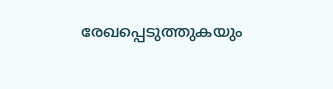രേഖപ്പെടുത്തുകയും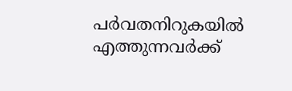പര്‍വതനിറുകയില്‍ എത്തുന്നവര്‍ക്ക്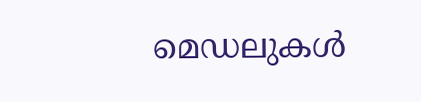മെഡലുകള്‍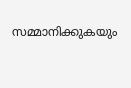സമ്മാനിക്കുകയും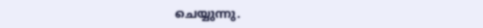ചെയ്യുന്നു.